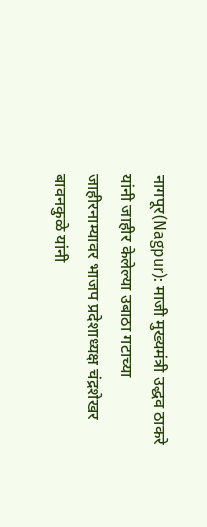नागपूर(Nagpur): माजी मुख्यमंत्री उद्धव ठाकरे यांनी जाहीर केलेल्या उबाठा गटाच्या जाहीरनाम्यावर भाजप प्रदेशाध्यक्ष चंद्रशेखर बावनकुळे यांनी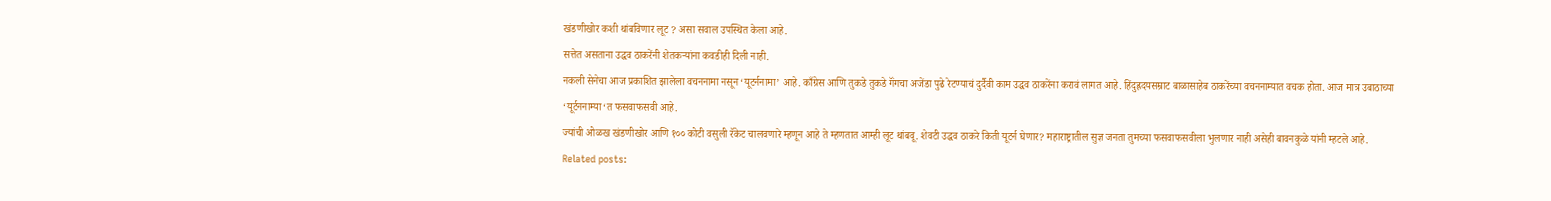खंडणीखोर कशी थांबविणार लूट ? असा सवाल उपस्थित केला आहे.
सत्तेत असताना उद्धव ठाकरेंनी शेतकऱ्यांना कवडीही दिली नाही.
नकली सेनेचा आज प्रकाशित झालेला वचननामा नसून ‘यूटर्ननामा’ आहे. काँग्रेस आणि तुकडे तुकडे गॅंगचा अजेंडा पुढे रेटण्याचं दुर्दैवी काम उद्धव ठाकरेंना करावं लागत आहे. हिंदुह्रदयसम्राट बाळासाहेब ठाकरेंच्या वचननाम्यात वचक होता. आज मात्र उबाठाच्या ‘यूर्टननाम्या‘त फसवाफसवी आहे.
ज्यांची ओळख खंडणीखोर आणि १०० कोटी वसुली रॅकेट चालवणारे म्हणून आहे ते म्हणतात आम्ही लूट थांबवू. शेवटी उद्धव ठाकरे किती यूटर्न घेणार? महाराष्ट्रातील सुज्ञ जनता तुमच्या फसवाफसवीला भुलणार नाही असेही बावनकुळे यांनी म्हटले आहे.
Related posts: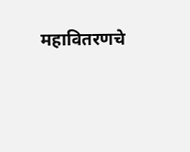महावितरणचे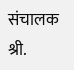संचालक श्री.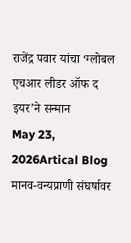राजेंद्र पवार यांचा ‘ग्लोबल एचआर लीडर ऑफ द इयर’ने सन्मान
May 23, 2026Artical Blog
मानव-वन्यप्राणी संघर्षावर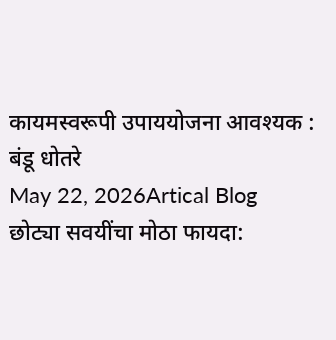कायमस्वरूपी उपाययोजना आवश्यक : बंडू धोतरे
May 22, 2026Artical Blog
छोट्या सवयींचा मोठा फायदा: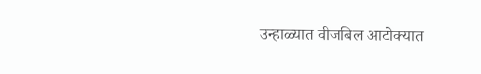उन्हाळ्यात वीजबिल आटोक्यात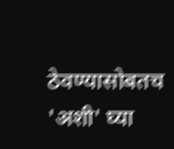ठेवण्यासोबतच 'अशी' घ्या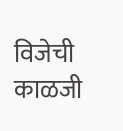विजेची काळजी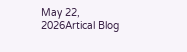May 22, 2026Artical Blog